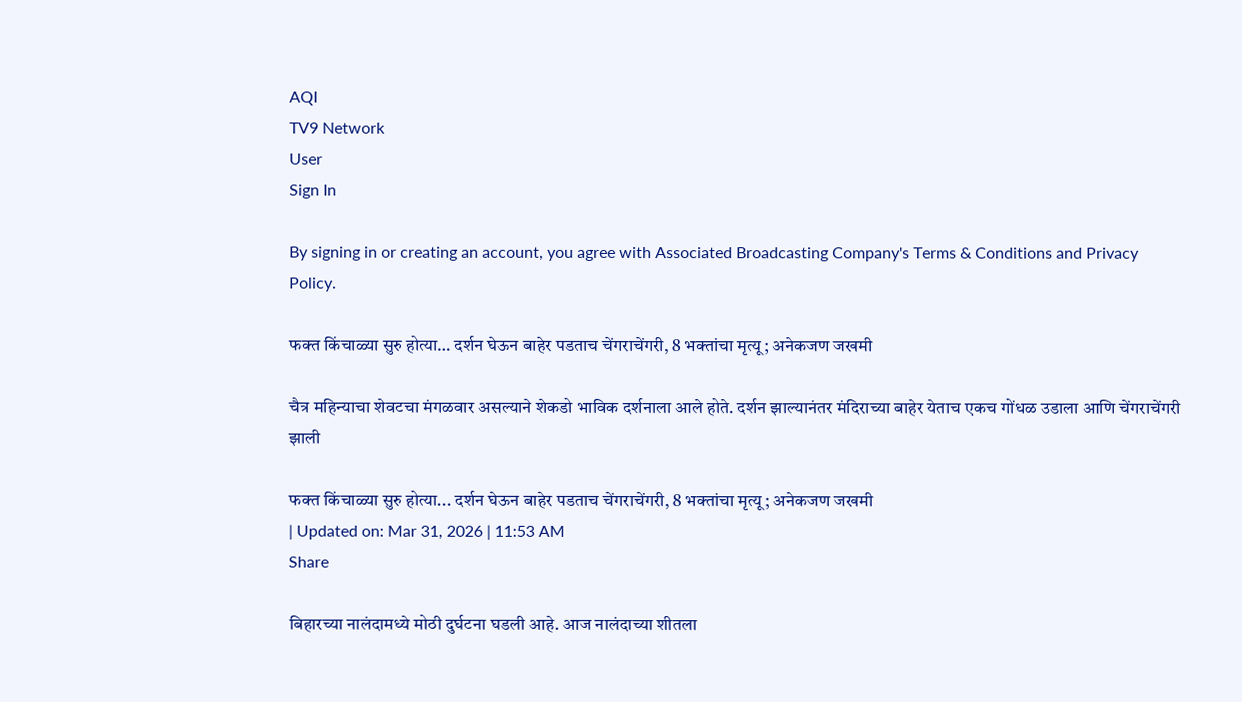AQI
TV9 Network
User
Sign In

By signing in or creating an account, you agree with Associated Broadcasting Company's Terms & Conditions and Privacy Policy.

फक्त किंचाळ्या सुरु होत्या… दर्शन घेऊन बाहेर पडताच चेंगराचेंगरी, 8 भक्तांचा मृत्यू; अनेकजण जखमी

चैत्र महिन्याचा शेवटचा मंगळवार असल्याने शेकडो भाविक दर्शनाला आले होते. दर्शन झाल्यानंतर मंदिराच्या बाहेर येताच एकच गोंधळ उडाला आणि चेंगराचेंगरी झाली

फक्त किंचाळ्या सुरु होत्या... दर्शन घेऊन बाहेर पडताच चेंगराचेंगरी, 8 भक्तांचा मृत्यू; अनेकजण जखमी
| Updated on: Mar 31, 2026 | 11:53 AM
Share

बिहारच्या नालंदामध्ये मोठी दुर्घटना घडली आहे. आज नालंदाच्या शीतला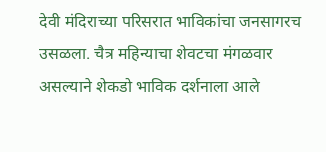देवी मंदिराच्या परिसरात भाविकांचा जनसागरच उसळला. चैत्र महिन्याचा शेवटचा मंगळवार असल्याने शेकडो भाविक दर्शनाला आले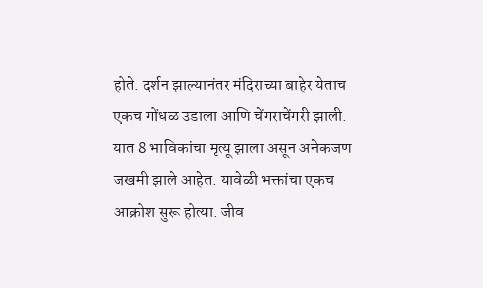होते. दर्शन झाल्यानंतर मंदिराच्या बाहेर येताच एकच गोंधळ उडाला आणि चेंगराचेंगरी झाली. यात 8 भाविकांचा मृत्यू झाला असून अनेकजण जखमी झाले आहेत. यावेळी भक्तांचा एकच आक्रोश सुरू होत्या. जीव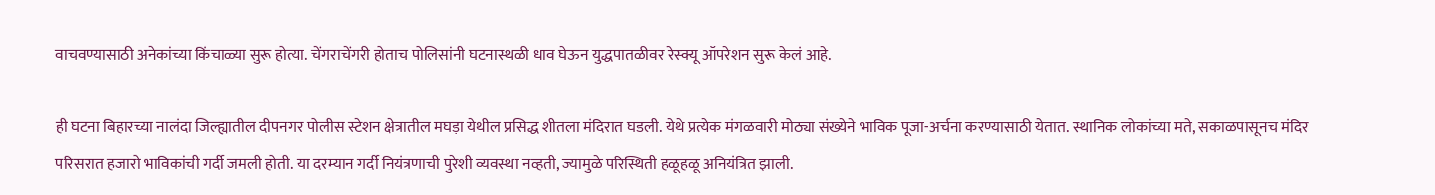वाचवण्यासाठी अनेकांच्या किंचाळ्या सुरू होत्या. चेंगराचेंगरी होताच पोलिसांनी घटनास्थळी धाव घेऊन युद्धपातळीवर रेस्क्यू ऑपरेशन सुरू केलं आहे.

ही घटना बिहारच्या नालंदा जिल्ह्यातील दीपनगर पोलीस स्टेशन क्षेत्रातील मघड़ा येथील प्रसिद्ध शीतला मंदिरात घडली. येथे प्रत्येक मंगळवारी मोठ्या संख्येने भाविक पूजा-अर्चना करण्यासाठी येतात. स्थानिक लोकांच्या मते, सकाळपासूनच मंदिर परिसरात हजारो भाविकांची गर्दी जमली होती. या दरम्यान गर्दी नियंत्रणाची पुरेशी व्यवस्था नव्हती, ज्यामुळे परिस्थिती हळूहळू अनियंत्रित झाली.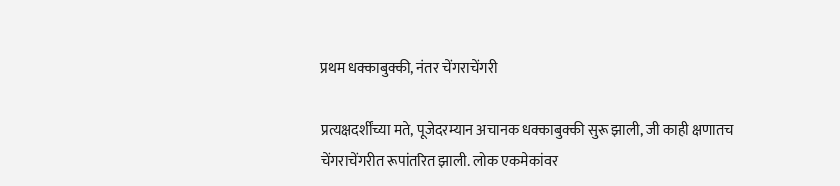प्रथम धक्काबुक्की, नंतर चेंगराचेंगरी

प्रत्यक्षदर्शींच्या मते, पूजेदरम्यान अचानक धक्काबुक्की सुरू झाली, जी काही क्षणातच चेंगराचेंगरीत रूपांतरित झाली. लोक एकमेकांवर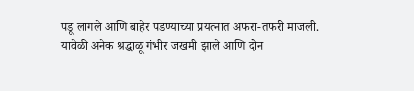पडू लागले आणि बाहेर पडण्याच्या प्रयत्नात अफरा-तफरी माजली. यावेळी अनेक श्रद्धाळू गंभीर जखमी झाले आणि दोन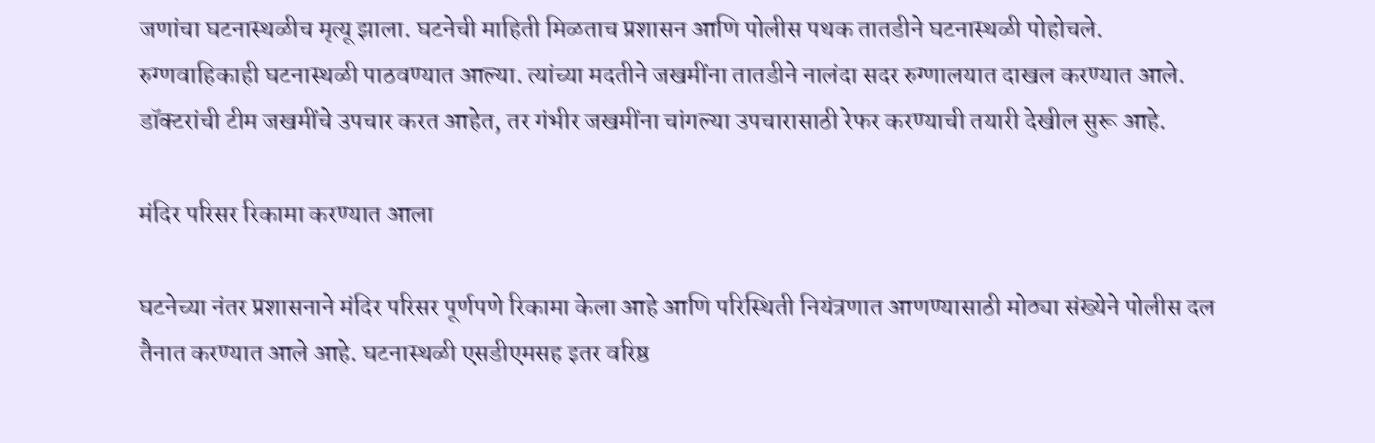जणांचा घटनास्थळीच मृत्यू झाला. घटनेची माहिती मिळताच प्रशासन आणि पोलीस पथक तातडीने घटनास्थळी पोहोचले. रुग्णवाहिकाही घटनास्थळी पाठवण्यात आल्या. त्यांच्या मदतीने जखमींना तातडीने नालंदा सदर रुग्णालयात दाखल करण्यात आले. डॉक्टरांची टीम जखमींचे उपचार करत आहेत, तर गंभीर जखमींना चांगल्या उपचारासाठी रेफर करण्याची तयारी देखील सुरू आहे.

मंदिर परिसर रिकामा करण्यात आला

घटनेच्या नंतर प्रशासनाने मंदिर परिसर पूर्णपणे रिकामा केला आहे आणि परिस्थिती नियंत्रणात आणण्यासाठी मोठ्या संख्येने पोलीस दल तैनात करण्यात आले आहे. घटनास्थळी एसडीएमसह इतर वरिष्ठ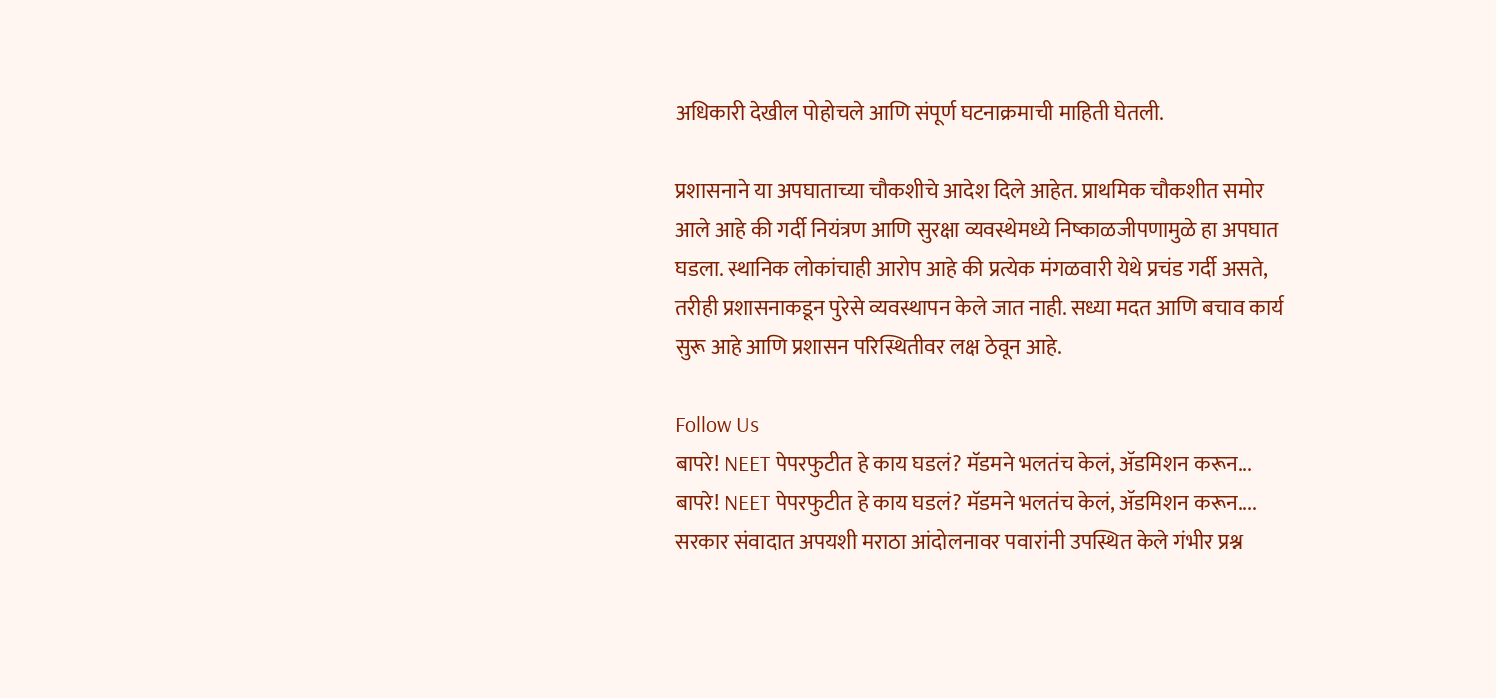अधिकारी देखील पोहोचले आणि संपूर्ण घटनाक्रमाची माहिती घेतली.

प्रशासनाने या अपघाताच्या चौकशीचे आदेश दिले आहेत. प्राथमिक चौकशीत समोर आले आहे की गर्दी नियंत्रण आणि सुरक्षा व्यवस्थेमध्ये निष्काळजीपणामुळे हा अपघात घडला. स्थानिक लोकांचाही आरोप आहे की प्रत्येक मंगळवारी येथे प्रचंड गर्दी असते, तरीही प्रशासनाकडून पुरेसे व्यवस्थापन केले जात नाही. सध्या मदत आणि बचाव कार्य सुरू आहे आणि प्रशासन परिस्थितीवर लक्ष ठेवून आहे.

Follow Us
बापरे! NEET पेपरफुटीत हे काय घडलं? मॅडमने भलतंच केलं, ॲडमिशन करून...
बापरे! NEET पेपरफुटीत हे काय घडलं? मॅडमने भलतंच केलं, ॲडमिशन करून....
सरकार संवादात अपयशी मराठा आंदोलनावर पवारांनी उपस्थित केले गंभीर प्रश्न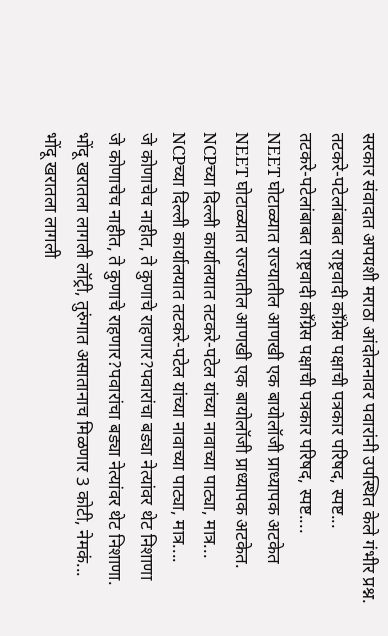सरकार संवादात अपयशी मराठा आंदोलनावर पवारांनी उपस्थित केले गंभीर प्रश्न.
तटकरे-पटेलांबाबत राष्ट्रवादी कॉंग्रेस पक्षाची पत्रकार परिषद, स्पष्ट...
तटकरे-पटेलांबाबत राष्ट्रवादी कॉंग्रेस पक्षाची पत्रकार परिषद, स्पष्ट....
NEET घोटाळ्यात राज्यातील आणखी एक बायोलॉजी प्राध्यापक अटकेत
NEET घोटाळ्यात राज्यातील आणखी एक बायोलॉजी प्राध्यापक अटकेत.
NCPच्या दिल्ली कार्यालयात तटकरे-पटेल यांच्या नावाच्या पाट्या, मात्र...
NCPच्या दिल्ली कार्यालयात तटकरे-पटेल यांच्या नावाच्या पाट्या, मात्र....
जे कोणाचेच नाहीत, ते कुणाचे राहणार?पवारांचा बड्या नेत्यांवर थेट निशाणा
जे कोणाचेच नाहीत, ते कुणाचे राहणार?पवारांचा बड्या नेत्यांवर थेट निशाणा.
भोंदू खरातला लागली लॉट्री, तुरुंगात असातानाच मिळणार 3 कोटी, नेमकं...
भोंदू खरातला लागली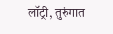लॉट्री, तुरुंगात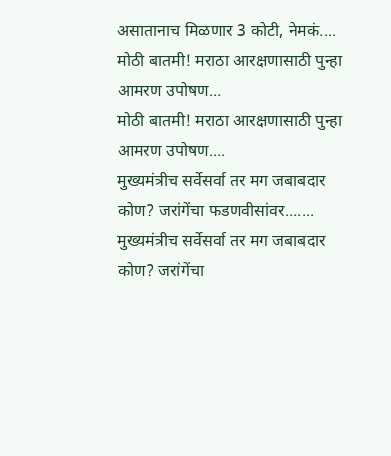असातानाच मिळणार 3 कोटी, नेमकं....
मोठी बातमी! मराठा आरक्षणासाठी पुन्हा आमरण उपोषण...
मोठी बातमी! मराठा आरक्षणासाठी पुन्हा आमरण उपोषण....
मुख्यमंत्रीच सर्वेसर्वा तर मग जबाबदार कोण? जरांगेंचा फडणवीसांवर.......
मुख्यमंत्रीच सर्वेसर्वा तर मग जबाबदार कोण? जरांगेंचा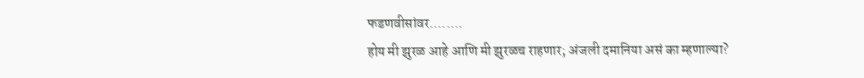फडणवीसांवर........
होय मी झुरळ आहे आणि मी झुरळच राहणार; अंजली दमानिया असं का म्हणाल्या?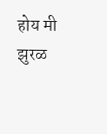होय मी झुरळ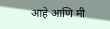आहे आणि मी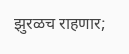झुरळच राहणार;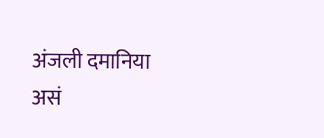अंजली दमानिया असं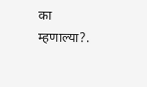का म्हणाल्या?.